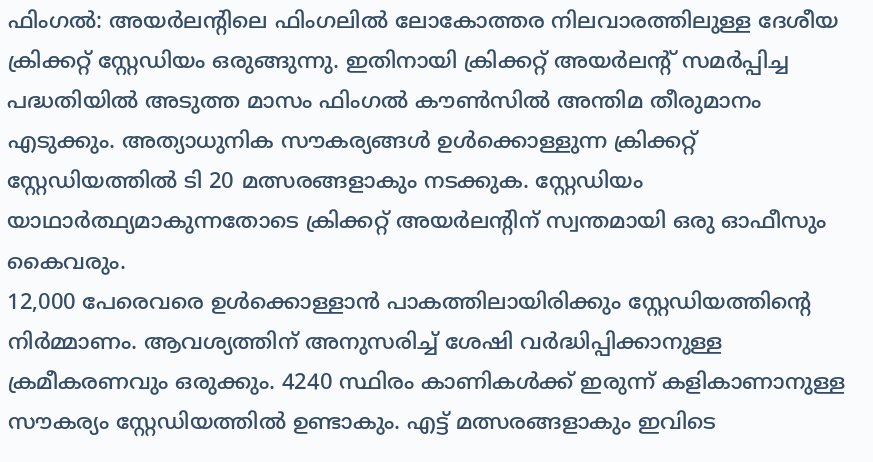ഫിംഗൽ: അയർലന്റിലെ ഫിംഗലിൽ ലോകോത്തര നിലവാരത്തിലുള്ള ദേശീയ ക്രിക്കറ്റ് സ്റ്റേഡിയം ഒരുങ്ങുന്നു. ഇതിനായി ക്രിക്കറ്റ് അയർലന്റ് സമർപ്പിച്ച പദ്ധതിയിൽ അടുത്ത മാസം ഫിംഗൽ കൗൺസിൽ അന്തിമ തീരുമാനം എടുക്കും. അത്യാധുനിക സൗകര്യങ്ങൾ ഉൾക്കൊള്ളുന്ന ക്രിക്കറ്റ് സ്റ്റേഡിയത്തിൽ ടി 20 മത്സരങ്ങളാകും നടക്കുക. സ്റ്റേഡിയം യാഥാർത്ഥ്യമാകുന്നതോടെ ക്രിക്കറ്റ് അയർലന്റിന് സ്വന്തമായി ഒരു ഓഫീസും കൈവരും.
12,000 പേരെവരെ ഉൾക്കൊള്ളാൻ പാകത്തിലായിരിക്കും സ്റ്റേഡിയത്തിന്റെ നിർമ്മാണം. ആവശ്യത്തിന് അനുസരിച്ച് ശേഷി വർദ്ധിപ്പിക്കാനുള്ള ക്രമീകരണവും ഒരുക്കും. 4240 സ്ഥിരം കാണികൾക്ക് ഇരുന്ന് കളികാണാനുള്ള സൗകര്യം സ്റ്റേഡിയത്തിൽ ഉണ്ടാകും. എട്ട് മത്സരങ്ങളാകും ഇവിടെ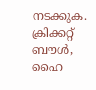നടക്കുക.
ക്രിക്കറ്റ് ബൗൾ, ഹൈ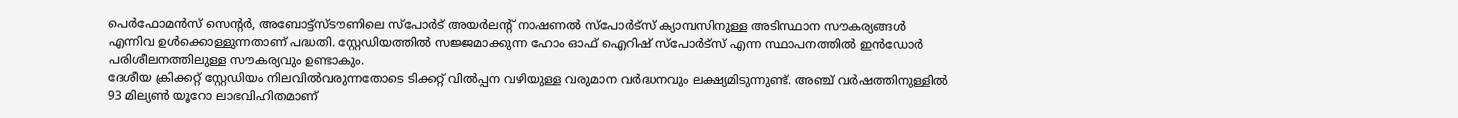പെർഫോമൻസ് സെന്റർ, അബോട്ട്സ്ടൗണിലെ സ്പോർട് അയർലന്റ് നാഷണൽ സ്പോർട്സ് ക്യാമ്പസിനുള്ള അടിസ്ഥാന സൗകര്യങ്ങൾ എന്നിവ ഉൾക്കൊള്ളുന്നതാണ് പദ്ധതി. സ്റ്റേഡിയത്തിൽ സജ്ജമാക്കുന്ന ഹോം ഓഫ് ഐറിഷ് സ്പോർട്സ് എന്ന സ്ഥാപനത്തിൽ ഇൻഡോർ പരിശീലനത്തിലുള്ള സൗകര്യവും ഉണ്ടാകും.
ദേശീയ ക്രിക്കറ്റ് സ്റ്റേഡിയം നിലവിൽവരുന്നതോടെ ടിക്കറ്റ് വിൽപ്പന വഴിയുള്ള വരുമാന വർദ്ധനവും ലക്ഷ്യമിടുന്നുണ്ട്. അഞ്ച് വർഷത്തിനുള്ളിൽ 93 മില്യൺ യൂറോ ലാഭവിഹിതമാണ്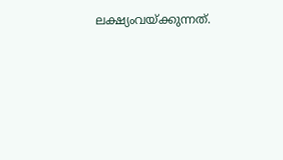ലക്ഷ്യംവയ്ക്കുന്നത്.